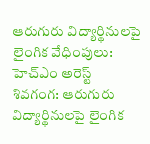ఆరుగురు విద్యార్థినులపై లైంగిక వేధింపులు: హెచ్ఎం అరెస్ట్
శివగంగ: ఆరుగురు విద్యార్థినులపై లైంగిక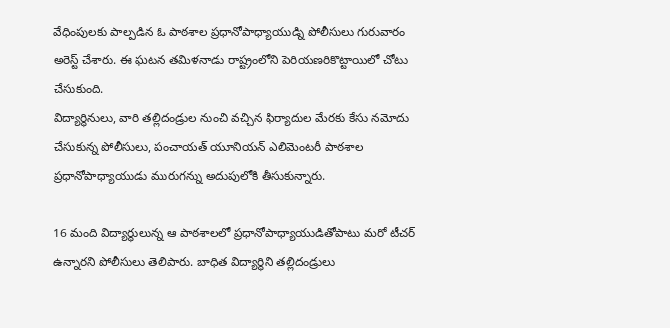వేధింపులకు పాల్పడిన ఓ పాఠశాల ప్రధానోపాధ్యాయుడ్ని పోలీసులు గురువారం అరెస్ట్ చేశారు. ఈ ఘటన తమిళనాడు రాష్ట్రంలోని పెరియణరికొట్టాయిలో చోటు చేసుకుంది.
విద్యార్థినులు, వారి తల్లిదండ్రుల నుంచి వచ్చిన ఫిర్యాదుల మేరకు కేసు నమోదు చేసుకున్న పోలీసులు, పంచాయత్ యూనియన్ ఎలిమెంటరీ పాఠశాల ప్రధానోపాధ్యాయుడు మురుగన్ను అదుపులోకి తీసుకున్నారు.

16 మంది విద్యార్థులున్న ఆ పాఠశాలలో ప్రధానోపాధ్యాయుడితోపాటు మరో టీచర్ ఉన్నారని పోలీసులు తెలిపారు. బాధిత విద్యార్థిని తల్లిదండ్రులు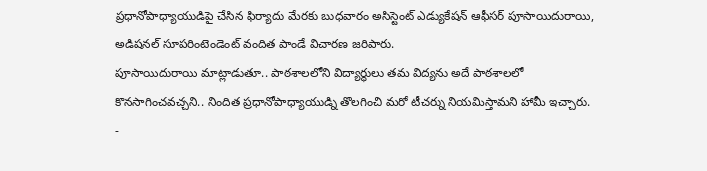ప్రధానోపాధ్యాయుడిపై చేసిన ఫిర్యాదు మేరకు బుధవారం అసిస్టెంట్ ఎడ్యుకేషన్ ఆఫీసర్ పూసాయిదురాయి, అడిషనల్ సూపరింటెండెంట్ వందిత పాండే విచారణ జరిపారు.
పూసాయిదురాయి మాట్లాడుతూ.. పాఠశాలలోని విద్యార్థులు తమ విద్యను అదే పాఠశాలలో కొనసాగించవచ్చని.. నిందిత ప్రధానోపాధ్యాయుడ్ని తొలగించి మరో టీచర్ను నియమిస్తామని హామీ ఇచ్చారు.
-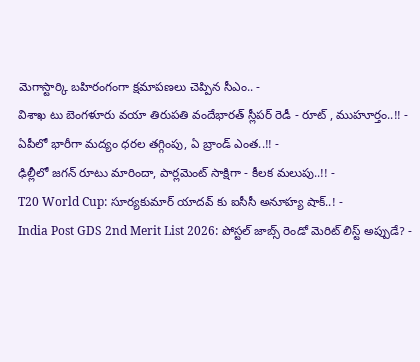మెగాస్టార్కి బహిరంగంగా క్షమాపణలు చెప్పిన సీఎం.. -
విశాఖ టు బెంగళూరు వయా తిరుపతి వందేభారత్ స్లీపర్ రెడీ - రూట్ , ముహూర్తం..!! -
ఏపీలో భారీగా మద్యం ధరల తగ్గింపు, ఏ బ్రాండ్ ఎంత..!! -
ఢిల్లీలో జగన్ రూటు మారిందా, పార్లమెంట్ సాక్షిగా - కీలక మలుపు..!! -
T20 World Cup: సూర్యకుమార్ యాదవ్ కు ఐసీసీ అనూహ్య షాక్..! -
India Post GDS 2nd Merit List 2026: పోస్టల్ జాబ్స్ రెండో మెరిట్ లిస్ట్ అప్పుడే? -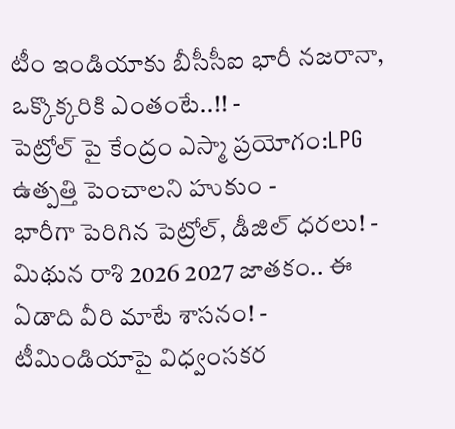టీం ఇండియాకు బీసీసీఐ భారీ నజరానా, ఒక్కొక్కరికి ఎంతంటే..!! -
పెట్రోల్ పై కేంద్రం ఎస్మా ప్రయోగం:LPG ఉత్పత్తి పెంచాలని హుకుం -
భారీగా పెరిగిన పెట్రోల్, డీజిల్ ధరలు! -
మిథున రాశి 2026 2027 జాతకం.. ఈ ఏడాది వీరి మాటే శాసనం! -
టీమిండియాపై విధ్వంసకర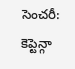సెంచరీ: కెప్టెన్గా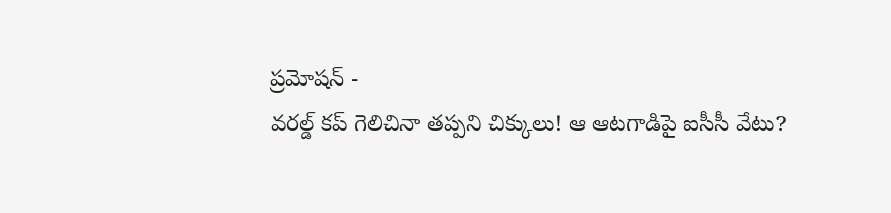ప్రమోషన్ -
వరల్డ్ కప్ గెలిచినా తప్పని చిక్కులు! ఆ ఆటగాడిపై ఐసీసీ వేటు?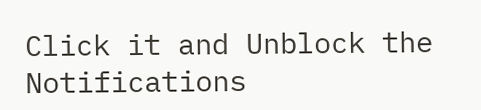Click it and Unblock the Notifications